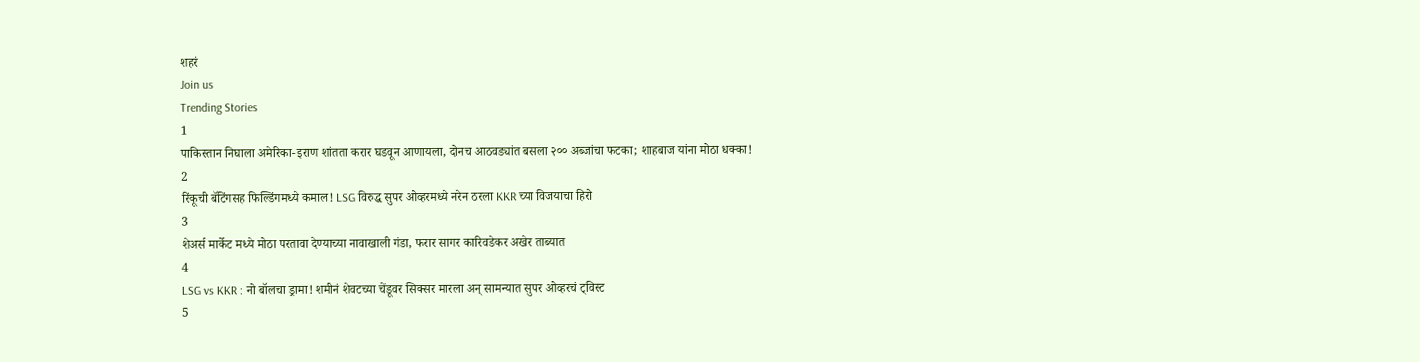शहरं
Join us
Trending Stories
1
पाकिस्तान निघाला अमेरिका-इराण शांतता करार घडवून आणायला, दोनच आठवड्यांत बसला २०० अब्जांचा फटका; शाहबाज यांना मोठा धक्का!
2
रिंकूची बॅटिंगसह फिल्डिंगमध्ये कमाल! LSG विरुद्ध सुपर ओव्हरमध्ये नरेन ठरला KKR च्या विजयाचा हिरो
3
शेअर्स मार्केट मध्ये मोठा परतावा देण्याच्या नावाखाली गंडा, फरार सागर कारिवडेकर अखेर ताब्यात
4
LSG vs KKR : नो बॉलचा ड्रामा! शमीनं शेवटच्या चेंडूवर सिक्सर मारला अन् सामन्यात सुपर ओव्हरचं ट्विस्ट
5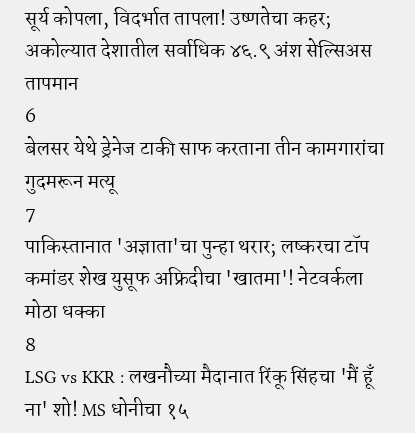सूर्य कोपला, विदर्भात तापला! उष्णतेचा कहर; अकोल्यात देशातील सर्वाधिक ४६.९ अंश सेल्सिअस तापमान
6
बेलसर येथे ड्रेनेज टाकी साफ करताना तीन कामगारांचा गुदमरून मत्यू
7
पाकिस्तानात 'अज्ञाता'चा पुन्हा थरार; लष्करचा टॉप कमांडर शेख युसूफ अफ्रिदीचा 'खातमा'! नेटवर्कला मोठा धक्का
8
LSG vs KKR : लखनौच्या मैदानात रिंकू सिंहचा 'मैं हूँ ना' शो! MS धोनीचा १५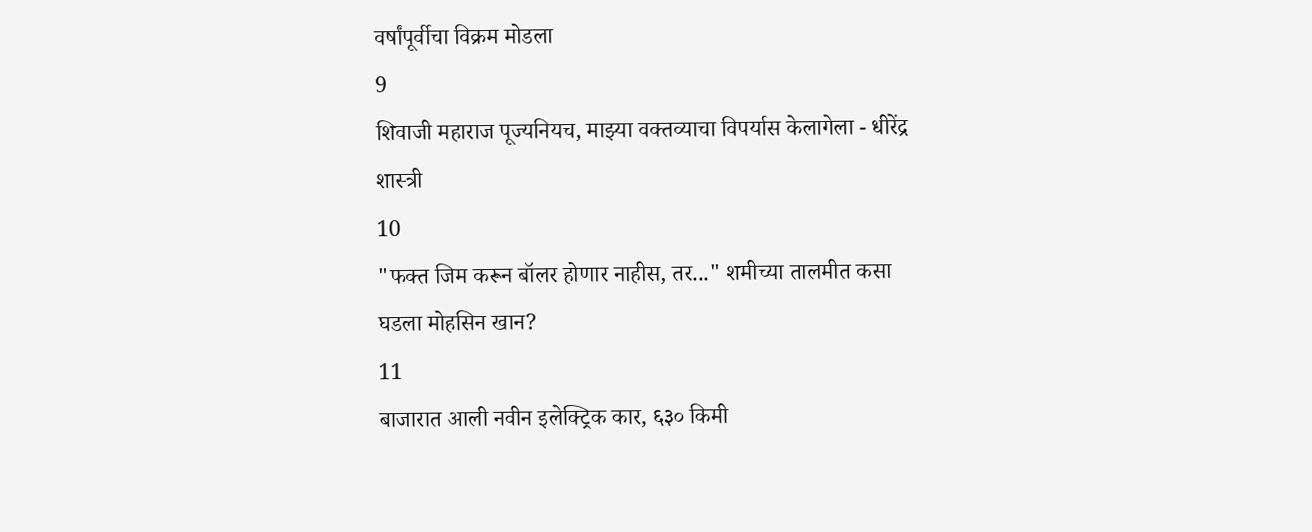वर्षांपूर्वीचा विक्रम मोडला
9
शिवाजी महाराज पूज्यनियच, माझ्या वक्तव्याचा विपर्यास केलागेला - धीरेंद्र शास्त्री
10
"फक्त जिम करून बॉलर होणार नाहीस, तर..." शमीच्या तालमीत कसा घडला मोहसिन खान?
11
बाजारात आली नवीन इलेक्ट्रिक कार, ६३० किमी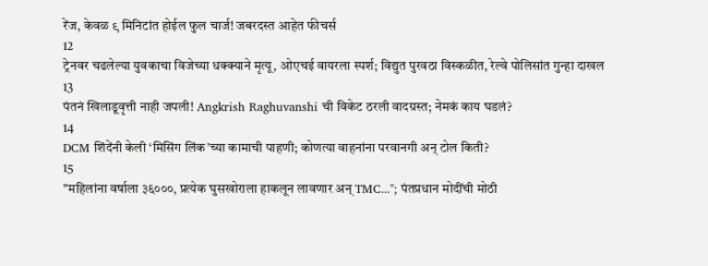रेंज, केवळ ९ मिनिटांत होईल फुल चार्ज! जबरदस्त आहेत फीचर्स
12
ट्रेनवर चढलेल्या युवकाचा विजेच्या धक्क्याने मृत्यू, ओएचई वायरला स्पर्श; विद्युत पुरवठा विस्कळीत, रेल्वे पोलिसांत गुन्हा दाखल
13
पंतनं खिलाडूवृत्ती नाही जपली! Angkrish Raghuvanshi ची विकेट ठरली वादग्रस्त; नेमकं काय घडलं?
14
DCM शिंदेंनी केली ‘मिसिंग लिंक’च्या कामाची पाहणी; कोणत्या वाहनांना परवानगी अन् टोल किती?
15
"महिलांना वर्षाला ३६०००, प्रत्येक घुसखोराला हाकलून लावणार अन् TMC..."; पंतप्रधान मोदींची मोठी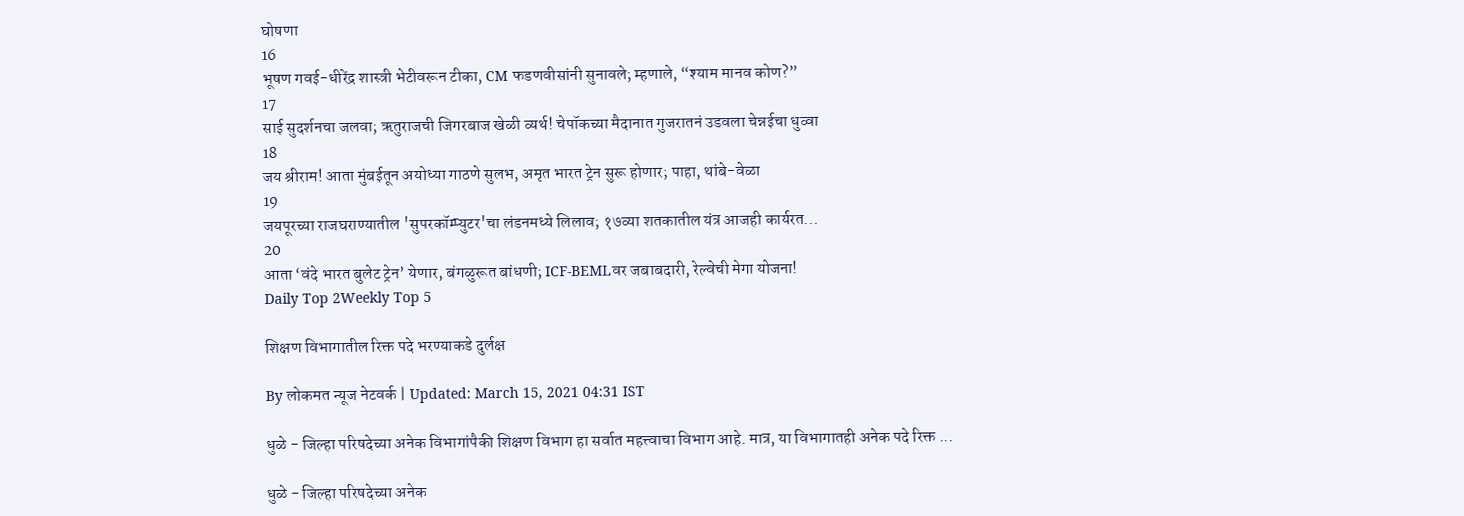घोषणा
16
भूषण गवई-धीरेंद्र शास्त्री भेटीवरून टीका, CM फडणवीसांनी सुनावले; म्हणाले, “श्याम मानव कोण?”
17
साई सुदर्शनचा जलवा; ऋतुराजची जिगरबाज खेळी व्यर्थ! चेपॉकच्या मैदानात गुजरातनं उडवला चेन्नईचा धुव्वा
18
जय श्रीराम! आता मुंबईतून अयोध्या गाठणे सुलभ, अमृत भारत ट्रेन सुरू होणार; पाहा, थांबे-वेळा
19
जयपूरच्या राजघराण्यातील 'सुपरकॉम्प्युटर'चा लंडनमध्ये लिलाव; १७व्या शतकातील यंत्र आजही कार्यरत...
20
आता ‘वंदे भारत बुलेट ट्रेन’ येणार, बंगळुरूत बांधणी; ICF-BEMLवर जबाबदारी, रेल्वेची मेगा योजना!
Daily Top 2Weekly Top 5

शिक्षण विभागातील रिक्त पदे भरण्याकडे दुर्लक्ष

By लोकमत न्यूज नेटवर्क | Updated: March 15, 2021 04:31 IST

धुळे - जिल्हा परिषदेच्या अनेक विभागांपैकी शिक्षण विभाग हा सर्वात महत्त्वाचा विभाग आहे. मात्र, या विभागातही अनेक पदे रिक्त ...

धुळे - जिल्हा परिषदेच्या अनेक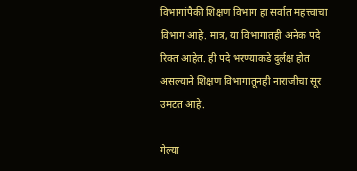विभागांपैकी शिक्षण विभाग हा सर्वात महत्त्वाचा विभाग आहे. मात्र, या विभागातही अनेक पदे रिक्त आहेत. ही पदे भरण्याकडे दुर्लक्ष होत असल्याने शिक्षण विभागातूनही नाराजीचा सूर उमटत आहे.

गेल्या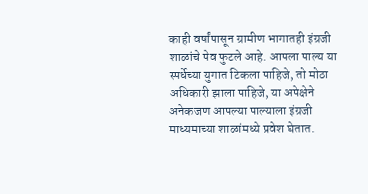काही वर्षांपासून ग्रामीण भागातही इंग्रजी शाळांचे पेव फुटले आहे. आपला पाल्य या स्पर्धेच्या युगात टिकला पाहिजे, तो मोठा अधिकारी झाला पाहिजे, या अपेक्षेने अनेकजण आपल्या पाल्याला इंग्रजी माध्यमाच्या शाळांमध्ये प्रवेश घेतात.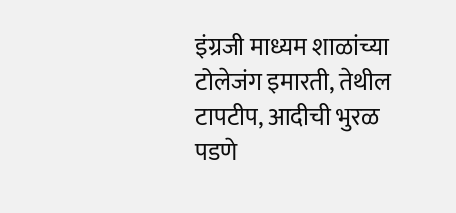इंग्रजी माध्यम शाळांच्या टोलेजंग इमारती, तेथील टापटीप, आदीची भुरळ पडणे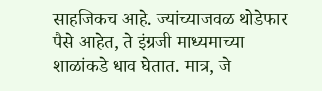साहजिकच आहे. ज्यांच्याजवळ थोडेफार पैसे आहेत, ते इंग्रजी माध्यमाच्या शाळांकडे धाव घेतात. मात्र, जे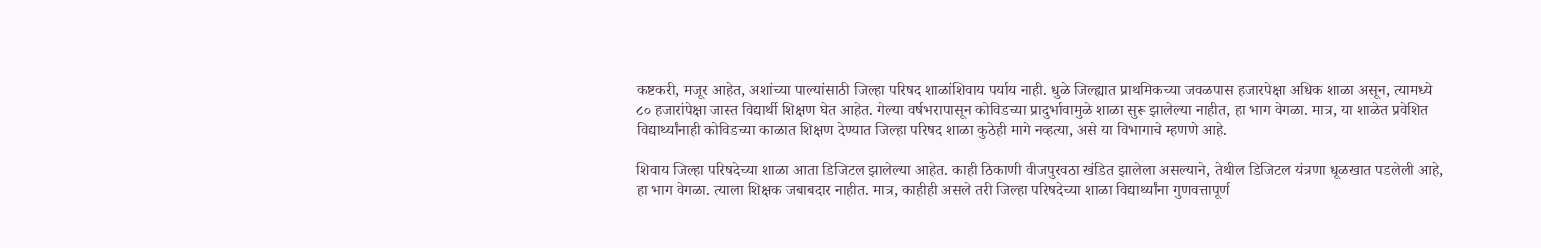कष्टकरी, मजूर आहेत, अशांच्या पाल्यांसाठी जिल्हा परिषद शाळांशिवाय पर्याय नाही. धुळे जिल्ह्यात प्राथमिकच्या जवळपास हजारपेक्षा अधिक शाळा असून, त्यामध्ये ८० हजारांपेक्षा जास्त विद्यार्थी शिक्षण घेत आहेत. गेल्या वर्षभरापासून कोविडच्या प्रादुर्भावामुळे शाळा सुरू झालेल्या नाहीत, हा भाग वेगळा. मात्र, या शाळेत प्रवेशित विद्यार्थ्यांनाही कोविडच्या काळात शिक्षण देण्यात जिल्हा परिषद शाळा कुठेही मागे नव्हत्या, असे या विभागाचे म्हणणे आहे.

शिवाय जिल्हा परिषदेच्या शाळा आता डिजिटल झालेल्या आहेत. काही ठिकाणी वीजपुरवठा खंडित झालेला असल्याने, तेथील डिजिटल यंत्रणा धूळखात पडलेली आहे, हा भाग वेगळा. त्याला शिक्षक जबाबदार नाहीत. मात्र, काहीही असले तरी जिल्हा परिषदेच्या शाळा विद्यार्थ्यांना गुणवत्तापूर्ण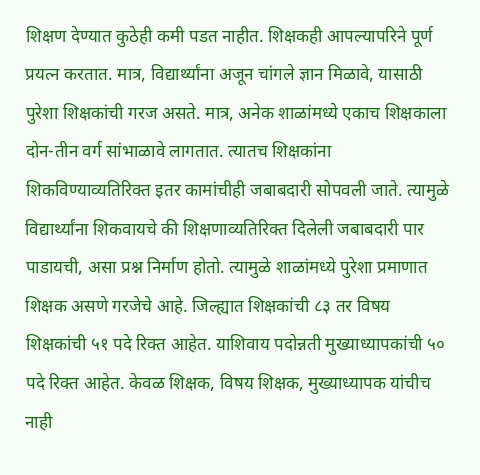शिक्षण देण्यात कुठेही कमी पडत नाहीत. शिक्षकही आपल्यापरिने पूर्ण प्रयत्न करतात. मात्र, विद्यार्थ्यांना अजून चांगले ज्ञान मिळावे, यासाठी पुरेशा शिक्षकांची गरज असते. मात्र, अनेक शाळांमध्ये एकाच शिक्षकाला दोन-तीन वर्ग सांभाळावे लागतात. त्यातच शिक्षकांना शिकविण्याव्यतिरिक्त इतर कामांचीही जबाबदारी सोपवली जाते. त्यामुळे विद्यार्थ्यांना शिकवायचे की शिक्षणाव्यतिरिक्त दिलेली जबाबदारी पार पाडायची, असा प्रश्न निर्माण होतो. त्यामुळे शाळांमध्ये पुरेशा प्रमाणात शिक्षक असणे गरजेचे आहे. जिल्ह्यात शिक्षकांची ८३ तर विषय शिक्षकांची ५१ पदे रिक्त आहेत. याशिवाय पदोन्नती मुख्याध्यापकांची ५० पदे रिक्त आहेत. केवळ शिक्षक, विषय शिक्षक, मुख्याध्यापक यांचीच नाही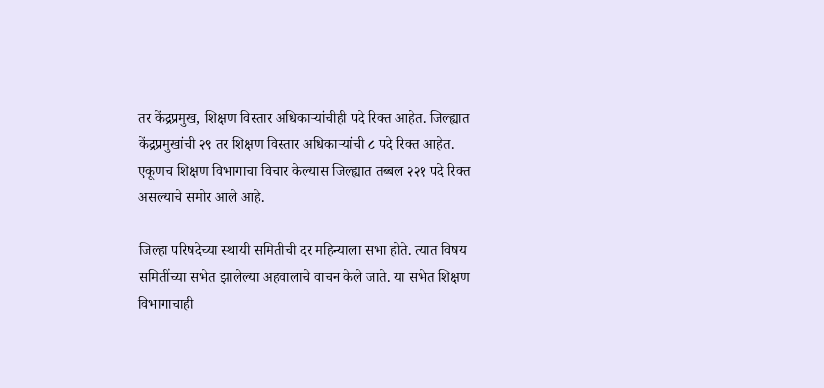तर केंद्रप्रमुख, शिक्षण विस्तार अधिकाऱ्यांचीही पदे रिक्त आहेत. जिल्ह्यात केंद्रप्रमुखांची २९ तर शिक्षण विस्तार अधिकाऱ्यांची ८ पदे रिक्त आहेत. एकूणच शिक्षण विभागाचा विचार केल्यास जिल्ह्यात तब्बल २२१ पदे रिक्त असल्याचे समोर आले आहे.

जिल्हा परिषदेच्या स्थायी समितीची दर महिन्याला सभा होते. त्यात विषय समितींच्या सभेत झालेल्या अहवालाचे वाचन केले जाते. या सभेत शिक्षण विभागाचाही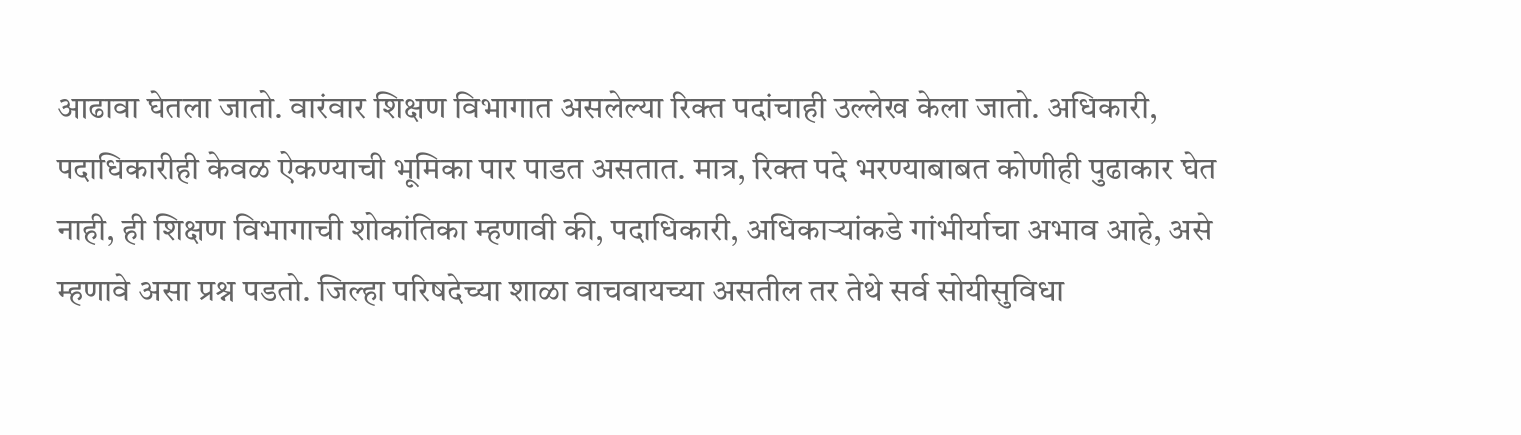आढावा घेतला जातो. वारंवार शिक्षण विभागात असलेल्या रिक्त पदांचाही उल्लेख केला जातो. अधिकारी, पदाधिकारीही केवळ ऐकण्याची भूमिका पार पाडत असतात. मात्र, रिक्त पदे भरण्याबाबत कोणीही पुढाकार घेत नाही, ही शिक्षण विभागाची शोकांतिका म्हणावी की, पदाधिकारी, अधिकाऱ्यांकडे गांभीर्याचा अभाव आहे, असे म्हणावे असा प्रश्न पडतो. जिल्हा परिषदेच्या शाळा वाचवायच्या असतील तर तेथे सर्व सोयीसुविधा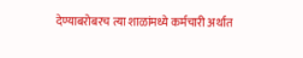देण्याबरोबरच त्या शाळांमध्ये कर्मचारी अर्थात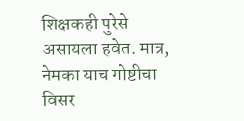शिक्षकही पुरेसे असायला हवेत. मात्र, नेमका याच गोष्टीचा विसर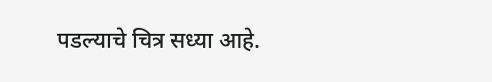पडल्याचे चित्र सध्या आहे.